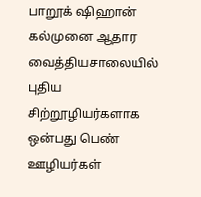பாறூக் ஷிஹான் கல்முனை ஆதார வைத்தியசாலையில் புதிய சிற்றூழியர்களாக ஒன்பது பெண் ஊழியர்கள்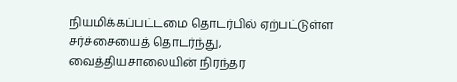நியமிக்கப்பட்டமை தொடர்பில் ஏற்பட்டுள்ள சர்ச்சையைத் தொடர்ந்து, வைத்தியசாலையின் நிரந்தர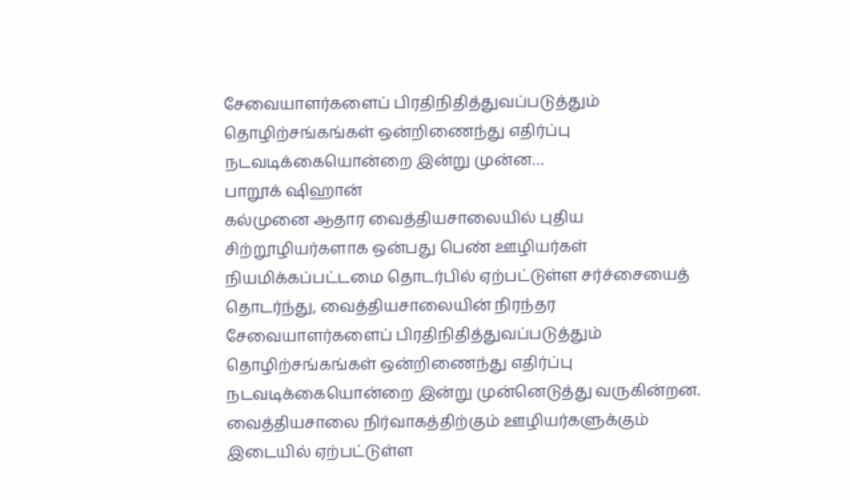சேவையாளர்களைப் பிரதிநிதித்துவப்படுத்தும் தொழிற்சங்கங்கள் ஒன்றிணைந்து எதிர்ப்பு நடவடிக்கையொன்றை இன்று முன்ன…
பாறூக் ஷிஹான்
கல்முனை ஆதார வைத்தியசாலையில் புதிய சிற்றூழியர்களாக ஒன்பது பெண் ஊழியர்கள் நியமிக்கப்பட்டமை தொடர்பில் ஏற்பட்டுள்ள சர்ச்சையைத் தொடர்ந்து, வைத்தியசாலையின் நிரந்தர சேவையாளர்களைப் பிரதிநிதித்துவப்படுத்தும் தொழிற்சங்கங்கள் ஒன்றிணைந்து எதிர்ப்பு நடவடிக்கையொன்றை இன்று முன்னெடுத்து வருகின்றன.
வைத்தியசாலை நிர்வாகத்திற்கும் ஊழியர்களுக்கும் இடையில் ஏற்பட்டுள்ள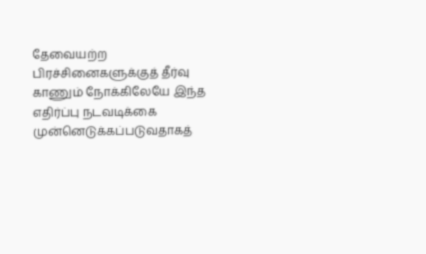தேவையற்ற பிரச்சினைகளுக்குத் தீர்வு காணும் நோக்கிலேயே இந்த எதிர்ப்பு நடவடிக்கை முன்னெடுக்கப்படுவதாகத்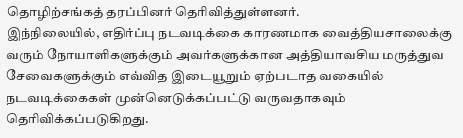தொழிற்சங்கத் தரப்பினர் தெரிவித்துள்ளனர்.
இந்நிலையில், எதிர்ப்பு நடவடிக்கை காரணமாக வைத்தியசாலைக்கு வரும் நோயாளிகளுக்கும் அவர்களுக்கான அத்தியாவசிய மருத்துவ சேவைகளுக்கும் எவ்வித இடையூறும் ஏற்படாத வகையில் நடவடிக்கைகள் முன்னெடுக்கப்பட்டு வருவதாகவும் தெரிவிக்கப்படுகிறது.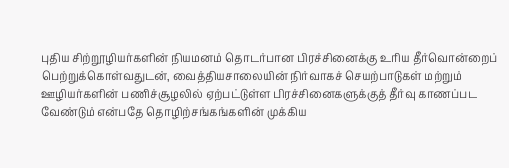புதிய சிற்றூழியர்களின் நியமனம் தொடர்பான பிரச்சினைக்கு உரிய தீர்வொன்றைப் பெற்றுக்கொள்வதுடன், வைத்தியசாலையின் நிர்வாகச் செயற்பாடுகள் மற்றும் ஊழியர்களின் பணிச்சூழலில் ஏற்பட்டுள்ள பிரச்சினைகளுக்குத் தீர்வு காணப்பட வேண்டும் என்பதே தொழிற்சங்கங்களின் முக்கிய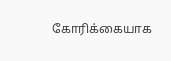கோரிக்கையாக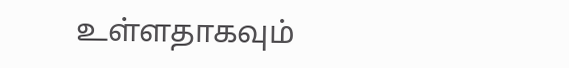உள்ளதாகவும்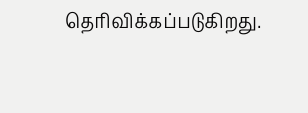தெரிவிக்கப்படுகிறது.